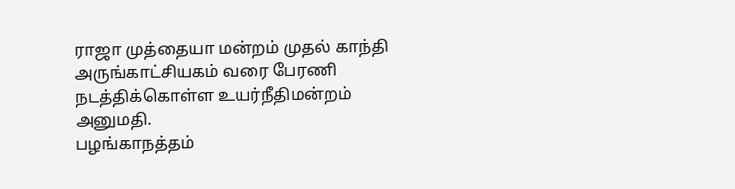ராஜா முத்தையா மன்றம் முதல் காந்தி அருங்காட்சியகம் வரை பேரணி நடத்திக்கொள்ள உயர்நீதிமன்றம் அனுமதி.
பழங்காநத்தம்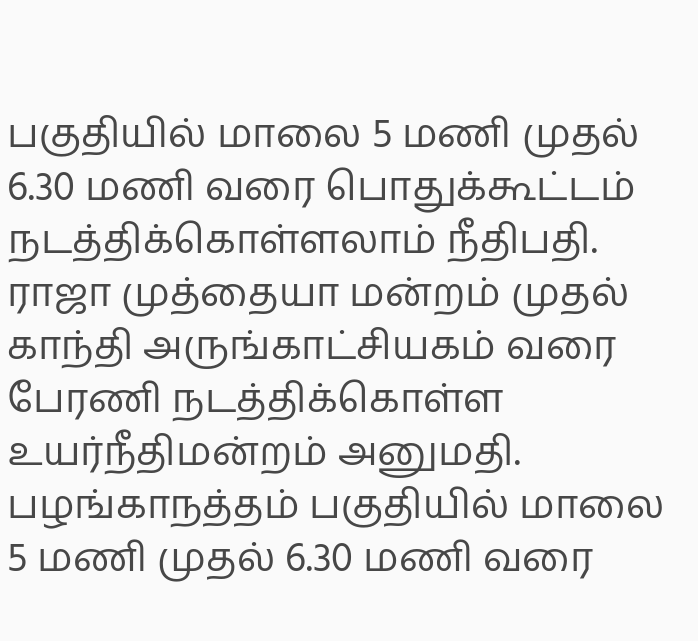பகுதியில் மாலை 5 மணி முதல் 6.30 மணி வரை பொதுக்கூட்டம் நடத்திக்கொள்ளலாம் நீதிபதி.
ராஜா முத்தையா மன்றம் முதல் காந்தி அருங்காட்சியகம் வரை பேரணி நடத்திக்கொள்ள உயர்நீதிமன்றம் அனுமதி.
பழங்காநத்தம் பகுதியில் மாலை 5 மணி முதல் 6.30 மணி வரை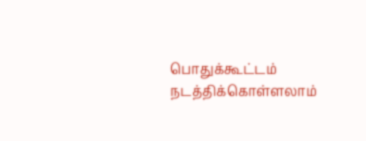பொதுக்கூட்டம் நடத்திக்கொள்ளலாம்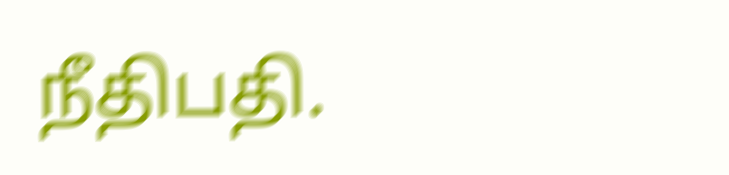நீதிபதி.